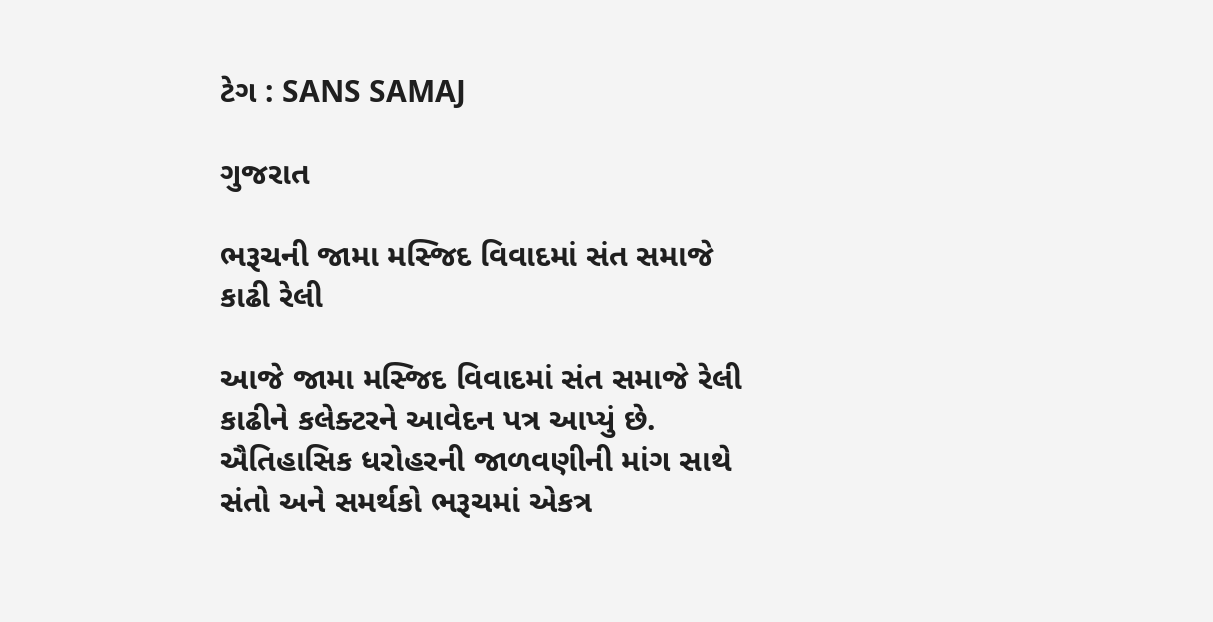ટેગ : SANS SAMAJ

ગુજરાત

ભરૂચની જામા મસ્જિદ વિવાદમાં સંત સમાજે કાઢી રેલી

આજે જામા મસ્જિદ વિવાદમાં સંત સમાજે રેલી કાઢીને કલેક્ટરને આવેદન પત્ર આપ્યું છે. ઐતિહાસિક ધરોહરની જાળવણીની માંગ સાથે સંતો અને સમર્થકો ભરૂચમાં એકત્ર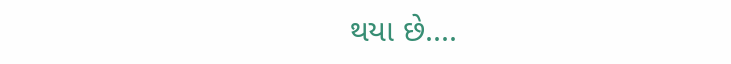થયા છે....